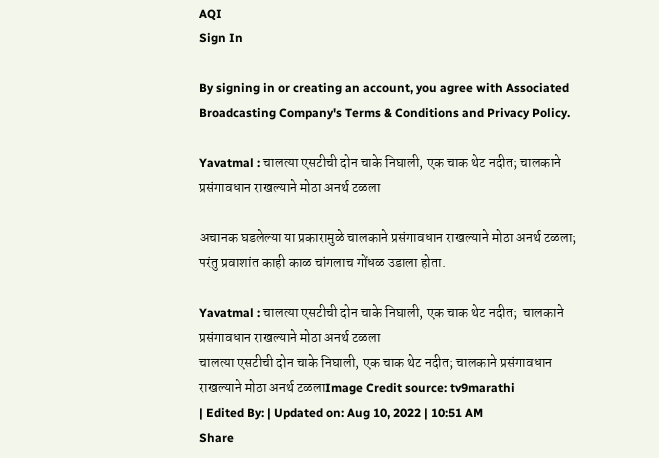AQI
Sign In

By signing in or creating an account, you agree with Associated Broadcasting Company's Terms & Conditions and Privacy Policy.

Yavatmal : चालत्या एसटीची दोन चाके निघाली, एक चाक थेट नदीत; चालकाने प्रसंगावधान राखल्याने मोठा अनर्थ टळला

अचानक घडलेल्या या प्रकारामुळे चालकाने प्रसंगावधान राखल्याने मोठा अनर्थ टळला; परंतु प्रवाशांत काही काळ चांगलाच गोंधळ उडाला होता.

Yavatmal : चालत्या एसटीची दोन चाके निघाली, एक चाक थेट नदीत;  चालकाने प्रसंगावधान राखल्याने मोठा अनर्थ टळला
चालत्या एसटीची दोन चाके निघाली, एक चाक थेट नदीत; चालकाने प्रसंगावधान राखल्याने मोठा अनर्थ टळलाImage Credit source: tv9marathi
| Edited By: | Updated on: Aug 10, 2022 | 10:51 AM
Share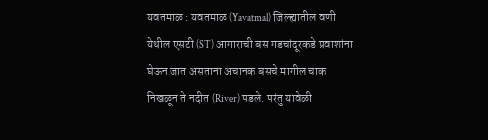यवतमाळ : यवतमाळ (Yavatmal) जिल्ह्यातील वणी येथील एसटी (ST) आगाराची बस गडचांदूरकडे प्रवाशांना घेऊन जात असताना अचानक बसचे मागील चाक निखळून ते नदीत (River) पडले. परंतु यावेळी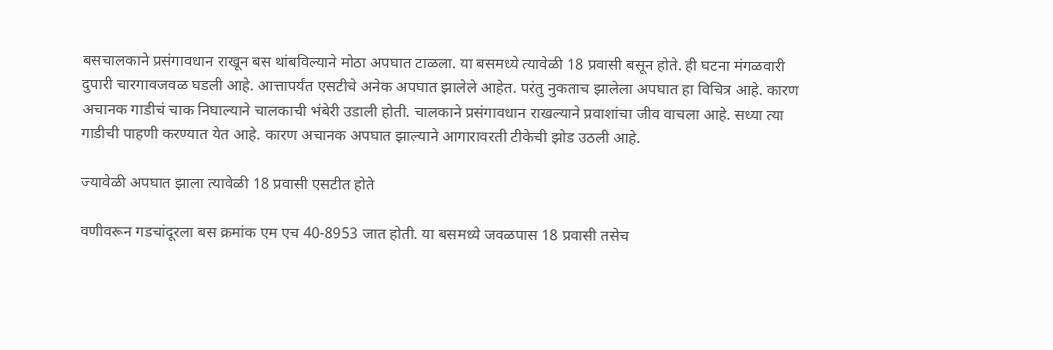बसचालकाने प्रसंगावधान राखून बस थांबविल्याने मोठा अपघात टाळला. या बसमध्ये त्यावेळी 18 प्रवासी बसून होते. ही घटना मंगळवारी दुपारी चारगावजवळ घडली आहे. आत्तापर्यंत एसटीचे अनेक अपघात झालेले आहेत. परंतु नुकताच झालेला अपघात हा विचित्र आहे. कारण अचानक गाडीचं चाक निघाल्याने चालकाची भंबेरी उडाली होती. चालकाने प्रसंगावधान राखल्याने प्रवाशांचा जीव वाचला आहे. सध्या त्या गाडीची पाहणी करण्यात येत आहे. कारण अचानक अपघात झाल्याने आगारावरती टीकेची झोड उठली आहे.

ज्यावेळी अपघात झाला त्यावेळी 18 प्रवासी एसटीत होते

वणीवरून गडचांदूरला बस क्रमांक एम एच 40-8953 जात होती. या बसमध्ये जवळपास 18 प्रवासी तसेच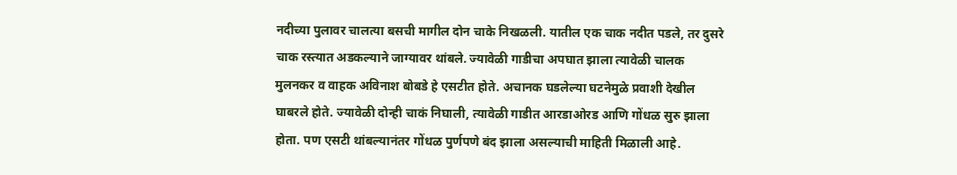नदीच्या पुलावर चालत्या बसची मागील दोन चाके निखळली. यातील एक चाक नदीत पडले, तर दुसरे चाक रस्त्यात अडकल्याने जाग्यावर थांबले. ज्यावेळी गाडीचा अपघात झाला त्यावेळी चालक मुलनकर व वाहक अविनाश बोबडे हे एसटीत होते. अचानक घडलेल्या घटनेमुळे प्रवाशी देखील घाबरले होते. ज्यावेळी दोन्ही चाकं निघाली, त्यावेळी गाडीत आरडाओरड आणि गोंधळ सुरु झाला होता. पण एसटी थांबल्यानंतर गोंधळ पुर्णपणे बंद झाला असल्याची माहिती मिळाली आहे.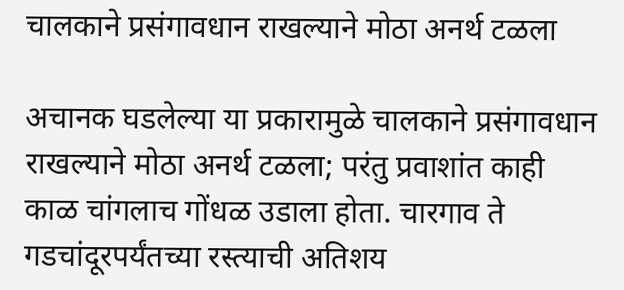चालकाने प्रसंगावधान राखल्याने मोठा अनर्थ टळला

अचानक घडलेल्या या प्रकारामुळे चालकाने प्रसंगावधान राखल्याने मोठा अनर्थ टळला; परंतु प्रवाशांत काही काळ चांगलाच गोंधळ उडाला होता. चारगाव ते गडचांदूरपर्यंतच्या रस्त्याची अतिशय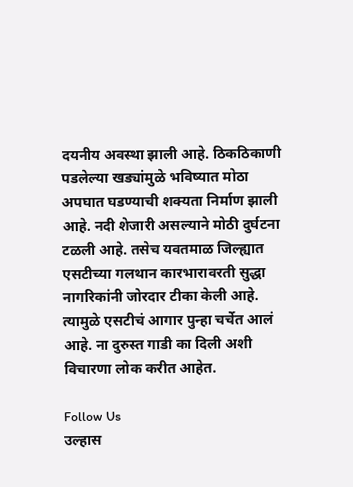दयनीय अवस्था झाली आहे. ठिकठिकाणी पडलेल्या खड्यांमुळे भविष्यात मोठा अपघात घडण्याची शक्यता निर्माण झाली आहे. नदी शेजारी असल्याने मोठी दुर्घटना टळली आहे. तसेच यवतमाळ जिल्ह्यात एसटीच्या गलथान कारभारावरती सुद्धा नागरिकांनी जोरदार टीका केली आहे. त्यामुळे एसटीचं आगार पुन्हा चर्चेत आलं आहे. ना दुरुस्त गाडी का दिली अशी विचारणा लोक करीत आहेत.

Follow Us
उल्हास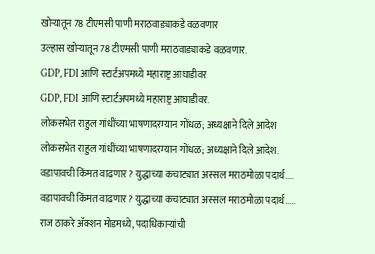खोऱ्यातून 78 टीएमसी पाणी मराठवाड्याकडे वळवणार
उल्हास खोऱ्यातून 78 टीएमसी पाणी मराठवाड्याकडे वळवणार.
GDP, FDI आणि स्टार्टअपमध्ये महाराष्ट्र आघाडीवर
GDP, FDI आणि स्टार्टअपमध्ये महाराष्ट्र आघाडीवर.
लोकसभेत राहुल गांधींच्या भाषणादरम्यान गोंधळ; अध्यक्षाने दिले आदेश
लोकसभेत राहुल गांधींच्या भाषणादरम्यान गोंधळ; अध्यक्षाने दिले आदेश.
वडापावची किंमत वाढणार? युद्धाच्या कचाट्यात अस्सल मराठमोळा पदार्थ....
वडापावची किंमत वाढणार? युद्धाच्या कचाट्यात अस्सल मराठमोळा पदार्थ.....
राज ठाकरे अ‍ॅक्शन मोडमध्ये, पदाधिकाऱ्यांची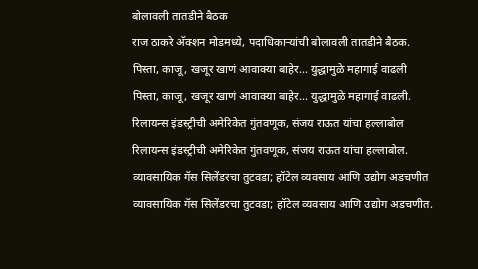बोलावली तातडीने बैठक
राज ठाकरे अ‍ॅक्शन मोडमध्ये, पदाधिकाऱ्यांची बोलावली तातडीने बैठक.
पिस्ता, काजू, खजूर खाणं आवाक्या बाहेर... युद्धामुळे महागाई वाढली
पिस्ता, काजू, खजूर खाणं आवाक्या बाहेर... युद्धामुळे महागाई वाढली.
रिलायन्स इंडस्ट्रीची अमेरिकेत गुंतवणूक, संजय राऊत यांचा हल्लाबोल
रिलायन्स इंडस्ट्रीची अमेरिकेत गुंतवणूक, संजय राऊत यांचा हल्लाबोल.
व्यावसायिक गॅस सिलेंडरचा तुटवडा; हॉटेल व्यवसाय आणि उद्योग अडचणीत
व्यावसायिक गॅस सिलेंडरचा तुटवडा; हॉटेल व्यवसाय आणि उद्योग अडचणीत.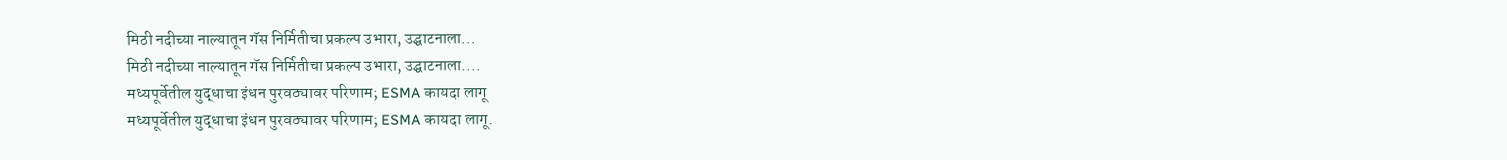मिठी नदीच्या नाल्यातून गॅस निर्मितीचा प्रकल्प उभारा, उद्घाटनाला...
मिठी नदीच्या नाल्यातून गॅस निर्मितीचा प्रकल्प उभारा, उद्घाटनाला....
मध्यपूर्वेतील युद्धाचा इंधन पुरवठ्यावर परिणाम; ESMA कायदा लागू
मध्यपूर्वेतील युद्धाचा इंधन पुरवठ्यावर परिणाम; ESMA कायदा लागू.